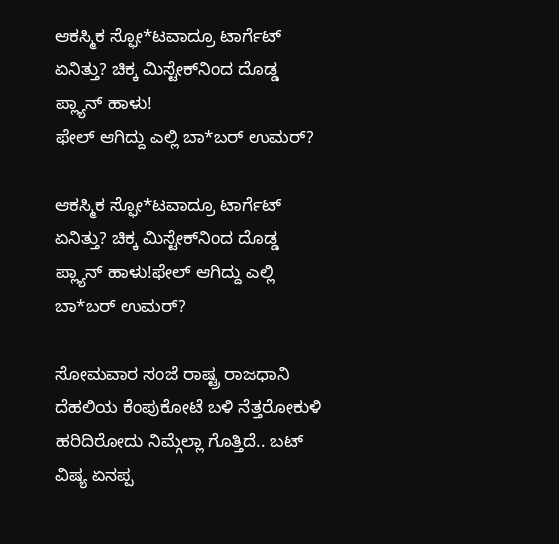ಆಕಸ್ಮಿಕ ಸ್ಫೋ*ಟವಾದ್ರೂ ಟಾರ್ಗೆಟ್ ಏನಿತ್ತು? ಚಿಕ್ಕ ಮಿಸ್ಟೇಕ್‌ನಿಂದ ದೊಡ್ಡ ಪ್ಲ್ಯಾನ್ ಹಾಳು!
ಫೇಲ್ ಆಗಿದ್ದು ಎಲ್ಲಿ ಬಾ*ಬರ್ ಉಮರ್?

ಆಕಸ್ಮಿಕ ಸ್ಫೋ*ಟವಾದ್ರೂ ಟಾರ್ಗೆಟ್ ಏನಿತ್ತು? ಚಿಕ್ಕ ಮಿಸ್ಟೇಕ್‌ನಿಂದ ದೊಡ್ಡ ಪ್ಲ್ಯಾನ್ ಹಾಳು!ಫೇಲ್ ಆಗಿದ್ದು ಎಲ್ಲಿ ಬಾ*ಬರ್ ಉಮರ್?

ಸೋಮವಾರ ಸಂಜೆ ರಾಷ್ಟ್ರ ರಾಜಧಾನಿ ದೆಹಲಿಯ ಕೆಂಪುಕೋಟೆ ಬಳಿ ನೆತ್ತರೋಕುಳಿ ಹರಿದಿರೋದು ನಿಮ್ಗೆಲ್ಲಾ ಗೊತ್ತಿದೆ.. ಬಟ್ ವಿಷ್ಯ ಏನಪ್ಪ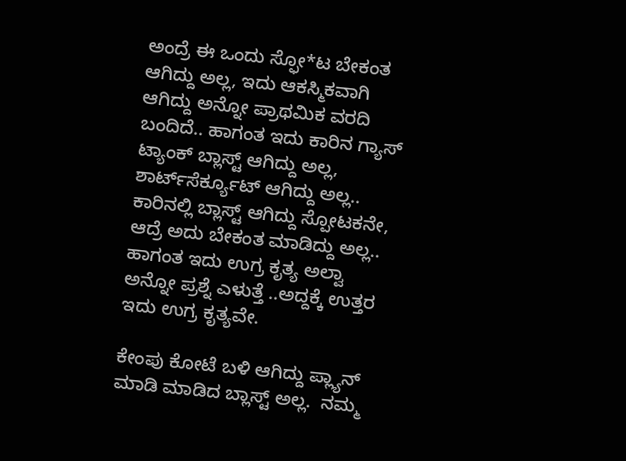ಅಂದ್ರೆ ಈ ಒಂದು ಸ್ಫೋ*ಟ ಬೇಕಂತ ಆಗಿದ್ದು ಅಲ್ಲ, ಇದು ಆಕಸ್ಮಿಕವಾಗಿ ಆಗಿದ್ದು ಅನ್ನೋ ಪ್ರಾಥಮಿಕ ವರದಿ ಬಂದಿದೆ.. ಹಾಗಂತ ಇದು ಕಾರಿನ ಗ್ಯಾಸ್ ಟ್ಯಾಂಕ್ ಬ್ಲಾಸ್ಟ್ ಆಗಿದ್ದು ಅಲ್ಲ, ಶಾರ್ಟ್‌ಸೆರ್ಕ್ಯೂಟ್ ಆಗಿದ್ದು ಅಲ್ಲ.. ಕಾರಿನಲ್ಲಿ ಬ್ಲಾಸ್ಟ್ ಆಗಿದ್ದು ಸ್ಪೋಟಕನೇ, ಆದ್ರೆ ಅದು ಬೇಕಂತ ಮಾಡಿದ್ದು ಅಲ್ಲ.. ಹಾಗಂತ ಇದು ಉಗ್ರ ಕೃತ್ಯ ಅಲ್ವಾ ಅನ್ನೋ ಪ್ರಶ್ನೆ ಎಳುತ್ತೆ ..ಅದ್ದಕ್ಕೆ ಉತ್ತರ ಇದು ಉಗ್ರ ಕೃತ್ಯವೇ.

ಕೇಂಪು ಕೋಟೆ ಬಳಿ ಆಗಿದ್ದು ಪ್ಲ್ಯಾನ್ ಮಾಡಿ ಮಾಡಿದ ಬ್ಲಾಸ್ಟ್ ಅಲ್ಲ.  ನಮ್ಮ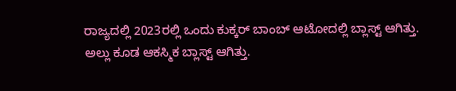ರಾಜ್ಯದಲ್ಲಿ 2023ರಲ್ಲಿ ಒಂದು ಕುಕ್ಕರ್ ಬಾಂಬ್ ಆಟೋದಲ್ಲಿ ಬ್ಲಾಸ್ಟ್ ಆಗಿತ್ತು. ಅಲ್ಲು ಕೂಡ ಆಕಸ್ಮಿಕ ಬ್ಲಾಸ್ಟ್ ಆಗಿತ್ತು.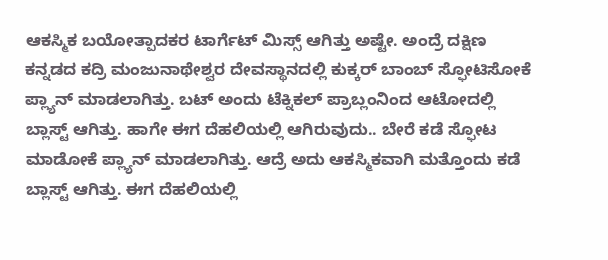ಆಕಸ್ಮಿಕ ಬಯೋತ್ಪಾದಕರ ಟಾರ್ಗೆಟ್ ಮಿಸ್ಸ್ ಆಗಿತ್ತು ಅಷ್ಟೇ. ಅಂದ್ರೆ ದಕ್ಷಿಣ ಕನ್ನಡದ ಕದ್ರಿ ಮಂಜುನಾಥೇಶ್ವರ ದೇವಸ್ಥಾನದಲ್ಲಿ ಕುಕ್ಕರ್ ಬಾಂಬ್ ಸ್ಫೋಟಿಸೋಕೆ ಪ್ಲ್ಯಾನ್ ಮಾಡಲಾಗಿತ್ತು. ಬಟ್ ಅಂದು ಟೆಕ್ನಿಕಲ್ ಪ್ರಾಬ್ಲಂನಿಂದ ಆಟೋದಲ್ಲಿ ಬ್ಲಾಸ್ಟ್ ಆಗಿತ್ತು. ಹಾಗೇ ಈಗ ದೆಹಲಿಯಲ್ಲಿ ಆಗಿರುವುದು.. ಬೇರೆ ಕಡೆ ಸ್ಫೋಟ ಮಾಡೋಕೆ ಪ್ಲ್ಯಾನ್ ಮಾಡಲಾಗಿತ್ತು. ಆದ್ರೆ ಅದು ಆಕಸ್ಮಿಕವಾಗಿ ಮತ್ತೊಂದು ಕಡೆ ಬ್ಲಾಸ್ಟ್ ಆಗಿತ್ತು. ಈಗ ದೆಹಲಿಯಲ್ಲಿ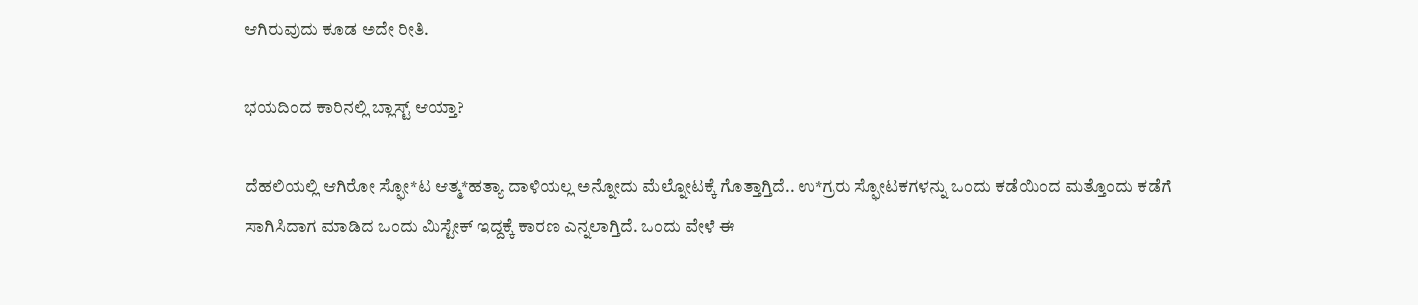ಆಗಿರುವುದು ಕೂಡ ಅದೇ ರೀತಿ.

ಭಯದಿಂದ ಕಾರಿನಲ್ಲಿ ಬ್ಲಾಸ್ಟ್‌ ಆಯ್ತಾ?

ದೆಹಲಿಯಲ್ಲಿ ಆಗಿರೋ ಸ್ಫೋ*ಟ ಆತ್ಮ*ಹತ್ಯಾ ದಾಳಿಯಲ್ಲ ಅನ್ನೋದು ಮೆಲ್ನೋಟಕ್ಕೆ ಗೊತ್ತಾಗ್ತಿದೆ.. ಉ*ಗ್ರರು ಸ್ಫೋಟಕಗಳನ್ನು ಒಂದು ಕಡೆಯಿಂದ ಮತ್ತೊಂದು ಕಡೆಗೆ ಸಾಗಿಸಿದಾಗ ಮಾಡಿದ ಒಂದು ಮಿಸ್ಟೇಕ್ ಇದ್ದಕ್ಕೆ ಕಾರಣ ಎನ್ನಲಾಗ್ತಿದೆ. ಒಂದು ವೇಳೆ ಈ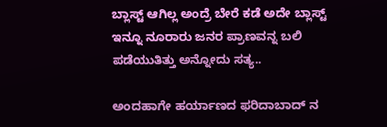ಬ್ಲಾಸ್ಟ್ ಆಗಿಲ್ಲ ಅಂದ್ರೆ ಬೇರೆ ಕಡೆ ಅದೇ ಬ್ಲಾಸ್ಟ್ ಇನ್ನೂ ನೂರಾರು ಜನರ ಪ್ರಾಣವನ್ನ ಬಲಿ ಪಡೆಯುತಿತ್ತು ಅನ್ನೋದು ಸತ್ಯ..

ಅಂದಹಾಗೇ ಹರ್ಯಾಣದ ಫರಿದಾಬಾದ್ ನ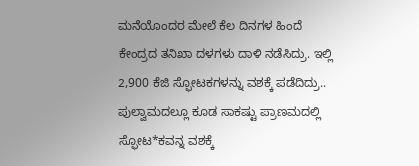ಮನೆಯೊಂದರ ಮೇಲೆ ಕೆಲ ದಿನಗಳ ಹಿಂದೆ ಕೇಂದ್ರದ ತನಿಖಾ ದಳಗಳು ದಾಳಿ ನಡೆಸಿದ್ರು. ಇಲ್ಲಿ  2,900 ಕೆಜಿ ಸ್ಫೋಟಕಗಳನ್ನು ವಶಕ್ಕೆ ಪಡೆದಿದ್ರು..  ಪುಲ್ವಾಮದಲ್ಲೂ ಕೂಡ ಸಾಕಷ್ಟು ಪ್ರಾಣಮದಲ್ಲಿ ಸ್ಫೋಟ*ಕವನ್ನ ವಶಕ್ಕೆ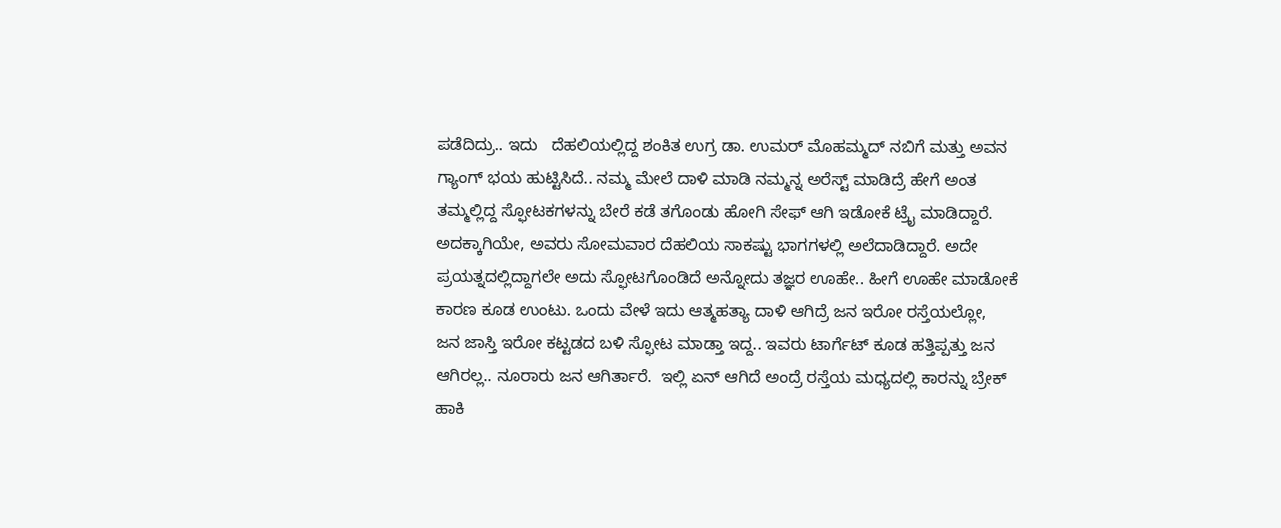ಪಡೆದಿದ್ರು.. ಇದು   ದೆಹಲಿಯಲ್ಲಿದ್ದ ಶಂಕಿತ ಉಗ್ರ ಡಾ. ಉಮರ್ ಮೊಹಮ್ಮದ್ ನಬಿಗೆ ಮತ್ತು ಅವನ ಗ್ಯಾಂಗ್ ಭಯ ಹುಟ್ಟಿಸಿದೆ.. ನಮ್ಮ ಮೇಲೆ ದಾಳಿ ಮಾಡಿ ನಮ್ಮನ್ನ ಅರೆಸ್ಟ್ ಮಾಡಿದ್ರೆ ಹೇಗೆ ಅಂತ ತಮ್ಮಲ್ಲಿದ್ದ ಸ್ಫೋಟಕಗಳನ್ನು ಬೇರೆ ಕಡೆ ತಗೊಂಡು ಹೋಗಿ ಸೇಫ್ ಆಗಿ ಇಡೋಕೆ ಟ್ರೈ ಮಾಡಿದ್ದಾರೆ. ಅದಕ್ಕಾಗಿಯೇ, ಅವರು ಸೋಮವಾರ ದೆಹಲಿಯ ಸಾಕಷ್ಟು ಭಾಗಗಳಲ್ಲಿ ಅಲೆದಾಡಿದ್ದಾರೆ. ಅದೇ ಪ್ರಯತ್ನದಲ್ಲಿದ್ದಾಗಲೇ ಅದು ಸ್ಫೋಟಗೊಂಡಿದೆ ಅನ್ನೋದು ತಜ್ಞರ ಊಹೇ.. ಹೀಗೆ ಊಹೇ ಮಾಡೋಕೆ ಕಾರಣ ಕೂಡ ಉಂಟು. ಒಂದು ವೇಳೆ ಇದು ಆತ್ಮಹತ್ಯಾ ದಾಳಿ ಆಗಿದ್ರೆ ಜನ ಇರೋ ರಸ್ತೆಯಲ್ಲೋ,   ಜನ ಜಾಸ್ತಿ ಇರೋ ಕಟ್ಟಡದ ಬಳಿ ಸ್ಫೋಟ ಮಾಡ್ತಾ ಇದ್ದ.. ಇವರು ಟಾರ್ಗೆಟ್ ಕೂಡ ಹತ್ತಿಪ್ಪತ್ತು ಜನ ಆಗಿರಲ್ಲ.. ನೂರಾರು ಜನ ಆಗಿರ್ತಾರೆ.  ಇಲ್ಲಿ ಏನ್ ಆಗಿದೆ ಅಂದ್ರೆ ರಸ್ತೆಯ ಮಧ್ಯದಲ್ಲಿ ಕಾರನ್ನು ಬ್ರೇಕ್ ಹಾಕಿ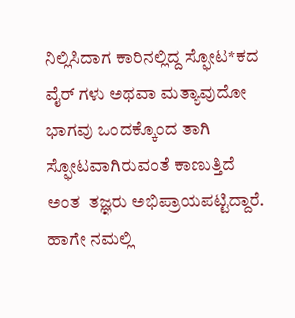ನಿಲ್ಲಿಸಿದಾಗ ಕಾರಿನಲ್ಲಿದ್ದ ಸ್ಫೋಟ*ಕದ ವೈರ್ ಗಳು ಅಥವಾ ಮತ್ಯಾವುದೋ ಭಾಗವು ಒಂದಕ್ಕೊಂದ ತಾಗಿ ಸ್ಫೋಟವಾಗಿರುವಂತೆ ಕಾಣುತ್ತಿದೆ ಅಂತ  ತಜ್ಞರು ಅಭಿಪ್ರಾಯಪಟ್ಟಿದ್ದಾರೆ. ಹಾಗೇ ನಮಲ್ಲಿ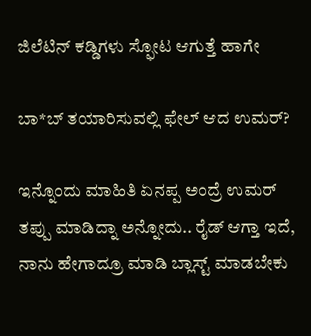ಜಿಲೆಟಿನ್ ಕಡ್ಡಿಗಳು ಸ್ಫೋಟ ಆಗುತ್ತೆ ಹಾಗೇ

ಬಾ*ಬ್ ತಯಾರಿಸುವಲ್ಲಿ ಫೇಲ್ ಆದ ಉಮರ್‌?

ಇನ್ನೊಂದು ಮಾಹಿತಿ ಏನಪ್ಪ ಅಂದ್ರೆ ಉಮರ್ ತಪ್ಪು ಮಾಡಿದ್ನಾ ಅನ್ನೋದು.. ರೈಡ್ ಆಗ್ತಾ ಇದೆ, ನಾನು ಹೇಗಾದ್ರೂ ಮಾಡಿ ಬ್ಲಾಸ್ಟ್ ಮಾಡಬೇಕು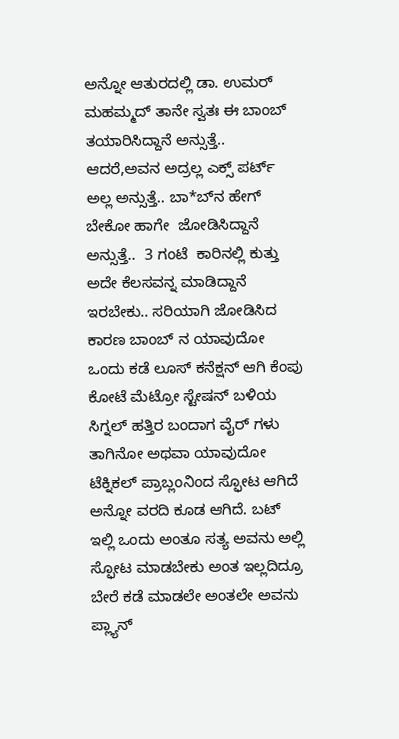ಅನ್ನೋ ಆತುರದಲ್ಲಿ ಡಾ. ಉಮರ್ ಮಹಮ್ಮದ್ ತಾನೇ ಸ್ವತಃ ಈ ಬಾಂಬ್ ತಯಾರಿಸಿದ್ದಾನೆ ಅನ್ಸುತ್ತೆ.. ಆದರೆ,ಅವನ ಅದ್ರಲ್ಲ ಎಕ್ಸ್ ಪರ್ಟ್ ಅಲ್ಲ ಅನ್ಸುತ್ತೆ.. ಬಾ*ಬ್‌ನ ಹೇಗ್ ಬೇಕೋ ಹಾಗೇ  ಜೋಡಿಸಿದ್ದಾನೆ ಅನ್ಸುತ್ತೆ..  3 ಗಂಟೆ  ಕಾರಿನಲ್ಲಿ ಕುತ್ತು ಅದೇ ಕೆಲಸವನ್ನ ಮಾಡಿದ್ದಾನೆ ಇರಬೇಕು.. ಸರಿಯಾಗಿ ಜೋಡಿಸಿದ ಕಾರಣ ಬಾಂಬ್ ನ ಯಾವುದೋ ಒಂದು ಕಡೆ ಲೂಸ್ ಕನೆಕ್ಷನ್ ಆಗಿ ಕೆಂಪು ಕೋಟೆ ಮೆಟ್ರೋ ಸ್ಟೇಷನ್ ಬಳಿಯ ಸಿಗ್ನಲ್ ಹತ್ತಿರ ಬಂದಾಗ ವೈರ್ ಗಳು ತಾಗಿನೋ ಅಥವಾ ಯಾವುದೋ  ಟೆಕ್ನಿಕಲ್ ಪ್ರಾಬ್ಲಂನಿಂದ ಸ್ಫೋಟ ಆಗಿದೆ ಅನ್ನೋ ವರದಿ ಕೂಡ ಆಗಿದೆ. ಬಟ್ ಇಲ್ಲಿ ಒಂದು ಅಂತೂ ಸತ್ಯ ಅವನು ಅಲ್ಲಿ ಸ್ಫೋಟ ಮಾಡಬೇಕು ಅಂತ ಇಲ್ಲದಿದ್ರೂ ಬೇರೆ ಕಡೆ ಮಾಡಲೇ ಅಂತಲೇ ಅವನು ಪ್ಲ್ಯಾನ್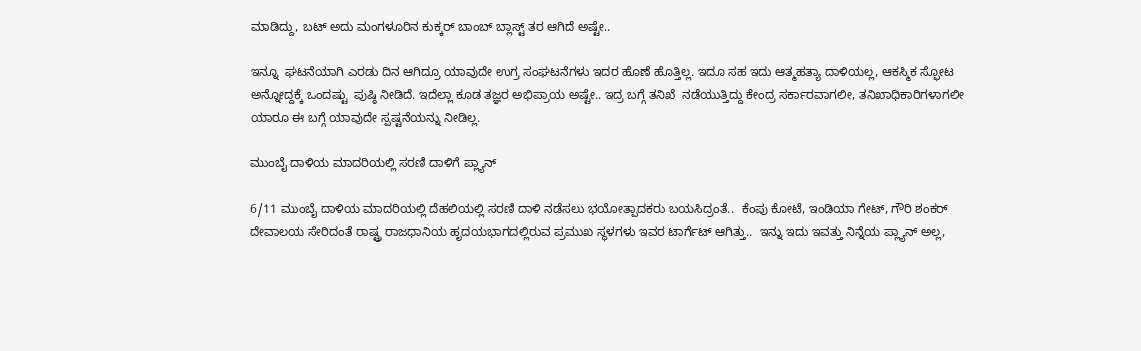ಮಾಡಿದ್ದು, ಬಟ್ ಅದು ಮಂಗಳೂರಿನ ಕುಕ್ಕರ್ ಬಾಂಬ್ ಬ್ಲಾಸ್ಟ್ ತರ ಆಗಿದೆ ಅಷ್ಟೇ..

ಇನ್ನೂ  ಘಟನೆಯಾಗಿ ಎರಡು ದಿನ ಆಗಿದ್ರೂ ಯಾವುದೇ ಉಗ್ರ ಸಂಘಟನೆಗಳು ಇದರ ಹೊಣೆ ಹೊತ್ತಿಲ್ಲ. ಇದೂ ಸಹ ಇದು ಆತ್ಮಹತ್ಯಾ ದಾಳಿಯಲ್ಲ, ಆಕಸ್ಮಿಕ ಸ್ಫೋಟ ಅನ್ನೋದ್ದಕ್ಕೆ ಒಂದಷ್ಟು  ಪುಷ್ಠಿ ನೀಡಿದೆ. ಇದೆಲ್ಲಾ ಕೂಡ ತಜ್ಞರ ಅಭಿಪ್ರಾಯ ಅಷ್ಟೇ.. ಇದ್ರ ಬಗ್ಗೆ ತನಿಖೆ  ನಡೆಯುತ್ತಿದ್ದು ಕೇಂದ್ರ ಸರ್ಕಾರವಾಗಲೀ, ತನಿಖಾಧಿಕಾರಿಗಳಾಗಲೀ ಯಾರೂ ಈ ಬಗ್ಗೆ ಯಾವುದೇ ಸ್ಪಷ್ಟನೆಯನ್ನು ನೀಡಿಲ್ಲ.

ಮುಂಬೈ ದಾಳಿಯ ಮಾದರಿಯಲ್ಲಿ ಸರಣಿ ದಾಳಿಗೆ ಪ್ಲ್ಯಾನ್

6/11 ಮುಂಬೈ ದಾಳಿಯ ಮಾದರಿಯಲ್ಲಿ ದೆಹಲಿಯಲ್ಲಿ ಸರಣಿ ದಾಳಿ ನಡೆಸಲು ಭಯೋತ್ಪಾದಕರು ಬಯಸಿದ್ರಂತೆ..  ಕೆಂಪು ಕೋಟೆ, ಇಂಡಿಯಾ ಗೇಟ್, ಗೌರಿ ಶಂಕರ್ ದೇವಾಲಯ ಸೇರಿದಂತೆ ರಾಷ್ಟ್ರ ರಾಜಧಾನಿಯ ಹೃದಯಭಾಗದಲ್ಲಿರುವ ಪ್ರಮುಖ ಸ್ಥಳಗಳು ಇವರ ಟಾರ್ಗೆಟ್ ಆಗಿತ್ತು..  ಇನ್ನು ಇದು ಇವತ್ತು ನಿನ್ನೆಯ ಪ್ಲ್ಯಾನ್ ಅಲ್ಲ,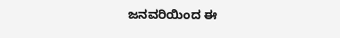ಜನವರಿಯಿಂದ ಈ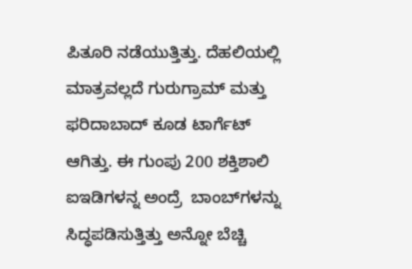ಪಿತೂರಿ ನಡೆಯುತ್ತಿತ್ತು. ದೆಹಲಿಯಲ್ಲಿ ಮಾತ್ರವಲ್ಲದೆ ಗುರುಗ್ರಾಮ್ ಮತ್ತು ಫರಿದಾಬಾದ್‌ ಕೂಡ ಟಾರ್ಗೆಟ್ ಆಗಿತ್ತು. ಈ ಗುಂಪು 200 ಶಕ್ತಿಶಾಲಿ  ಐಇಡಿಗಳನ್ನ ಅಂದ್ರೆ  ಬಾಂಬ್‌ಗಳನ್ನು ಸಿದ್ಧಪಡಿಸುತ್ತಿತ್ತು ಅನ್ನೋ ಬೆಚ್ಚಿ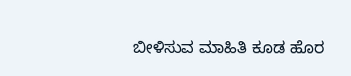ಬೀಳಿಸುವ ಮಾಹಿತಿ ಕೂಡ ಹೊರ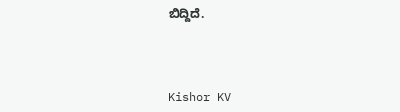ಬಿದ್ದಿದೆ.



Kishor KV